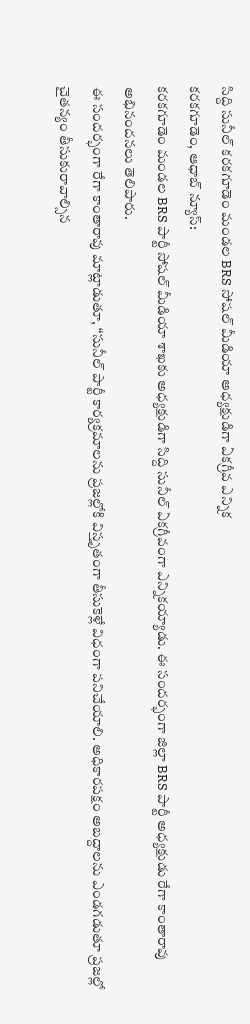సిద్ది సునీల్ కరకగూడెం మండల BRS సోషల్ మీడియా అధ్యక్షుడిగా ఏకగ్రీవ ఎన్నిక
కరకగూడెం, ఆధాబ్ న్యూస్:
కరకగూడెం మండల BRS పార్టీ సోషల్ మీడియా శాఖకు అధ్యక్షుడిగా సిద్ది సునీల్ ఏకగ్రీవంగా ఎన్నికయ్యాడు. ఈ సందర్భంగా జిల్లా BRS పార్టీ అధ్యక్షుడు రేగా కాంతారావు అభినందనలు తెలిపారు.
ఈ సందర్భంగా రేగా కాంతారావు మాట్లాడుతూ, “సునీల్ పార్టీ కార్యక్రమాలను ప్రజల్లోకి విస్తృతంగా తీసుకెళ్లే విధంగా పనిచేయాలి. అధికారపక్షం అబద్దాలను ఎండగడుతూ ప్రజల్లో చైతన్యం తీసుకురావాల్సిన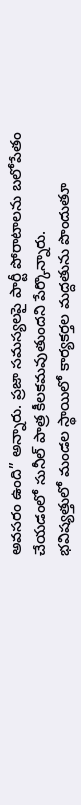అవసరం ఉంది” అన్నారు. ప్రజా సమస్యలపై పార్టీ పోరాటాలను బలోపేతం చేయడంలో సునీల్ పాత్ర కీలకమవుతుందని పేర్కొన్నారు.
భవిష్యత్తులో మండల స్థాయిలో కార్యకర్తల మద్దతును పొందుతూ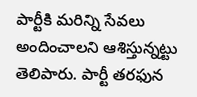పార్టీకి మరిన్ని సేవలు అందించాలని ఆశిస్తున్నట్టు తెలిపారు. పార్టీ తరఫున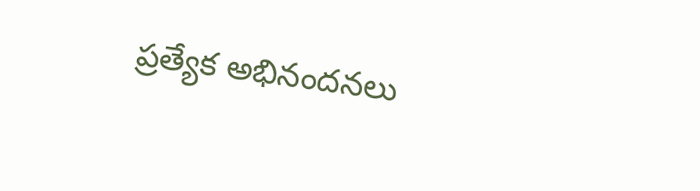ప్రత్యేక అభినందనలు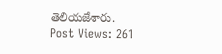తెలియజేశారు.
Post Views: 261